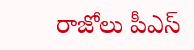రాజోలు పీఎస్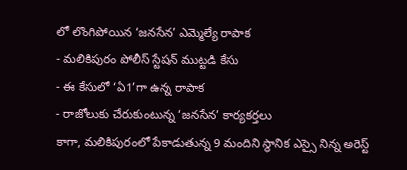లో లొంగిపోయిన ‘జనసేన’ ఎమ్మెల్యే రాపాక
- మలికిపురం పోలీస్ స్టేషన్ ముట్టడి కేసు
- ఈ కేసులో ‘ఏ1’గా ఉన్న రాపాక
- రాజోలుకు చేరుకుంటున్న ‘జనసేన’ కార్యకర్తలు
కాగా, మలికిపురంలో పేకాడుతున్న 9 మందిని స్థానిక ఎస్సై నిన్న అరెస్ట్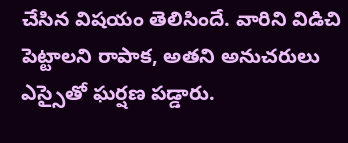చేసిన విషయం తెలిసిందే. వారిని విడిచి పెట్టాలని రాపాక, అతని అనుచరులు ఎస్సైతో ఘర్షణ పడ్డారు.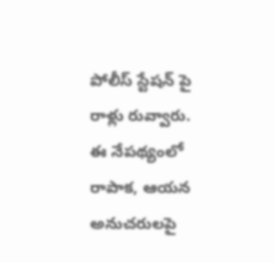పోలీస్ స్టేషన్ పై రాళ్లు రువ్వారు. ఈ నేపథ్యంలో రాపాక, ఆయన అనుచరులపై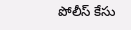పోలీస్ కేసు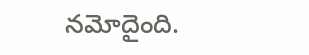నమోదైంది.